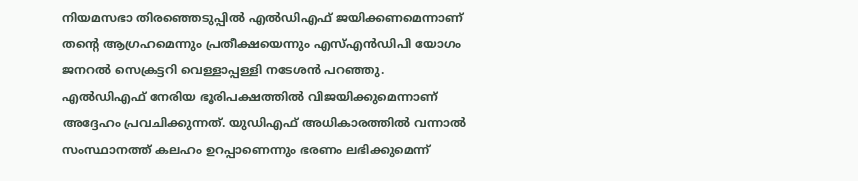നിയമസഭാ തിരഞ്ഞെടുപ്പിൽ എൽഡിഎഫ് ജയിക്കണമെന്നാണ് തന്റെ ആഗ്രഹമെന്നും പ്രതീക്ഷയെന്നും എസ്എൻഡിപി യോഗം ജനറൽ സെക്രട്ടറി വെള്ളാപ്പള്ളി നടേശൻ പറഞ്ഞു. എൽഡിഎഫ് നേരിയ ഭൂരിപക്ഷത്തിൽ വിജയിക്കുമെന്നാണ് അദ്ദേഹം പ്രവചിക്കുന്നത്. യുഡിഎഫ് അധികാരത്തിൽ വന്നാൽ സംസ്ഥാനത്ത് കലഹം ഉറപ്പാണെന്നും ഭരണം ലഭിക്കുമെന്ന്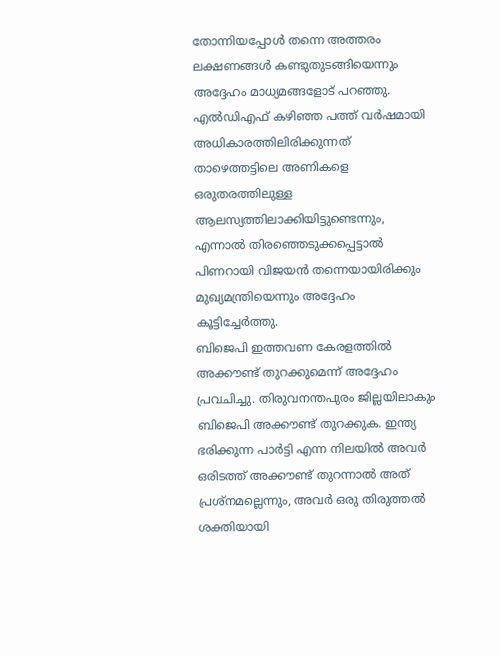തോന്നിയപ്പോൾ തന്നെ അത്തരം ലക്ഷണങ്ങൾ കണ്ടുതുടങ്ങിയെന്നും അദ്ദേഹം മാധ്യമങ്ങളോട് പറഞ്ഞു. എൽഡിഎഫ് കഴിഞ്ഞ പത്ത് വർഷമായി അധികാരത്തിലിരിക്കുന്നത് താഴെത്തട്ടിലെ അണികളെ ഒരുതരത്തിലുള്ള ആലസ്യത്തിലാക്കിയിട്ടുണ്ടെന്നും, എന്നാൽ തിരഞ്ഞെടുക്കപ്പെട്ടാൽ പിണറായി വിജയൻ തന്നെയായിരിക്കും മുഖ്യമന്ത്രിയെന്നും അദ്ദേഹം കൂട്ടിച്ചേർത്തു.
ബിജെപി ഇത്തവണ കേരളത്തിൽ അക്കൗണ്ട് തുറക്കുമെന്ന് അദ്ദേഹം പ്രവചിച്ചു. തിരുവനന്തപുരം ജില്ലയിലാകും ബിജെപി അക്കൗണ്ട് തുറക്കുക. ഇന്ത്യ ഭരിക്കുന്ന പാർട്ടി എന്ന നിലയിൽ അവർ ഒരിടത്ത് അക്കൗണ്ട് തുറന്നാൽ അത് പ്രശ്നമല്ലെന്നും, അവർ ഒരു തിരുത്തൽ ശക്തിയായി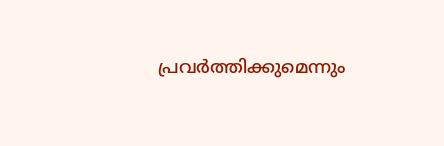പ്രവർത്തിക്കുമെന്നും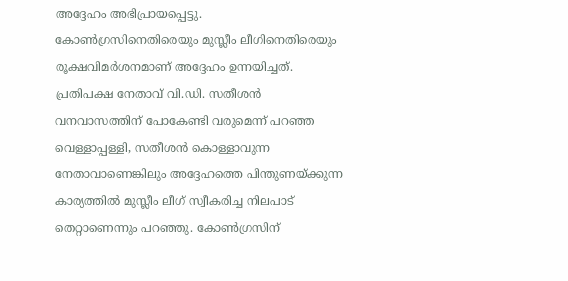അദ്ദേഹം അഭിപ്രായപ്പെട്ടു.
കോൺഗ്രസിനെതിരെയും മുസ്ലീം ലീഗിനെതിരെയും രൂക്ഷവിമർശനമാണ് അദ്ദേഹം ഉന്നയിച്ചത്. പ്രതിപക്ഷ നേതാവ് വി.ഡി. സതീശൻ വനവാസത്തിന് പോകേണ്ടി വരുമെന്ന് പറഞ്ഞ വെള്ളാപ്പള്ളി, സതീശൻ കൊള്ളാവുന്ന നേതാവാണെങ്കിലും അദ്ദേഹത്തെ പിന്തുണയ്ക്കുന്ന കാര്യത്തിൽ മുസ്ലീം ലീഗ് സ്വീകരിച്ച നിലപാട് തെറ്റാണെന്നും പറഞ്ഞു. കോൺഗ്രസിന്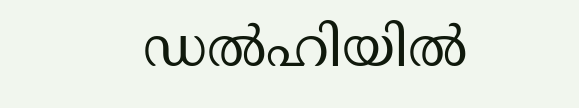ഡൽഹിയിൽ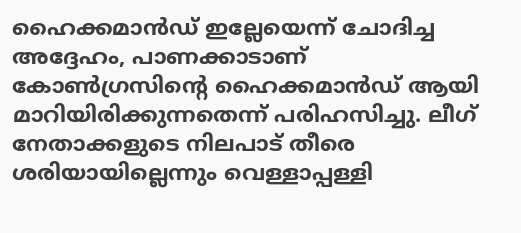ഹൈക്കമാൻഡ് ഇല്ലേയെന്ന് ചോദിച്ച അദ്ദേഹം, പാണക്കാടാണ് കോൺഗ്രസിന്റെ ഹൈക്കമാൻഡ് ആയി മാറിയിരിക്കുന്നതെന്ന് പരിഹസിച്ചു. ലീഗ് നേതാക്കളുടെ നിലപാട് തീരെ ശരിയായില്ലെന്നും വെള്ളാപ്പള്ളി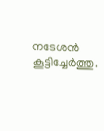നടേശൻ കൂട്ടിച്ചേർത്തു.